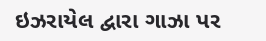ઇઝરાયેલ દ્વારા ગાઝા પર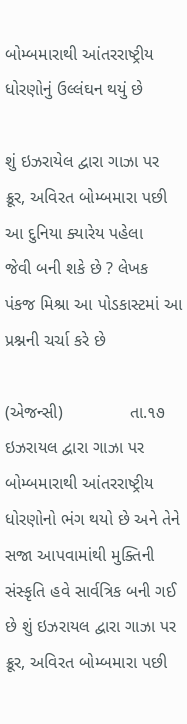બોમ્બમારાથી આંતરરાષ્ટ્રીય ધોરણોનું ઉલ્લંઘન થયું છે

શું ઇઝરાયેલ દ્વારા ગાઝા પર ક્રૂર, અવિરત બોમ્બમારા પછી આ દુનિયા ક્યારેય પહેલા
જેવી બની શકે છે ? લેખક પંકજ મિશ્રા આ પોડકાસ્ટમાં આ પ્રશ્નની ચર્ચા કરે છે

(એજન્સી)              તા.૧૭
ઇઝરાયલ દ્વારા ગાઝા પર બોમ્બમારાથી આંતરરાષ્ટ્રીય ધોરણોનો ભંગ થયો છે અને તેને સજા આપવામાંથી મુક્તિની સંસ્કૃતિ હવે સાર્વત્રિક બની ગઈ છે શું ઇઝરાયલ દ્વારા ગાઝા પર ક્રૂર, અવિરત બોમ્બમારા પછી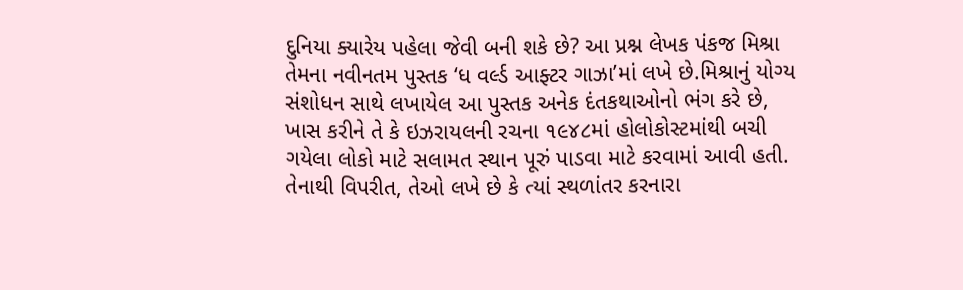દુનિયા ક્યારેય પહેલા જેવી બની શકે છે? આ પ્રશ્ન લેખક પંકજ મિશ્રા તેમના નવીનતમ પુસ્તક ‘ધ વર્લ્ડ આફ્ટર ગાઝા’માં લખે છે.મિશ્રાનું યોગ્ય સંશોધન સાથે લખાયેલ આ પુસ્તક અનેક દંતકથાઓનો ભંગ કરે છે, ખાસ કરીને તે કે ઇઝરાયલની રચના ૧૯૪૮માં હોલોકોસ્ટમાંથી બચી ગયેલા લોકો માટે સલામત સ્થાન પૂરું પાડવા માટે કરવામાં આવી હતી. તેનાથી વિપરીત, તેઓ લખે છે કે ત્યાં સ્થળાંતર કરનારા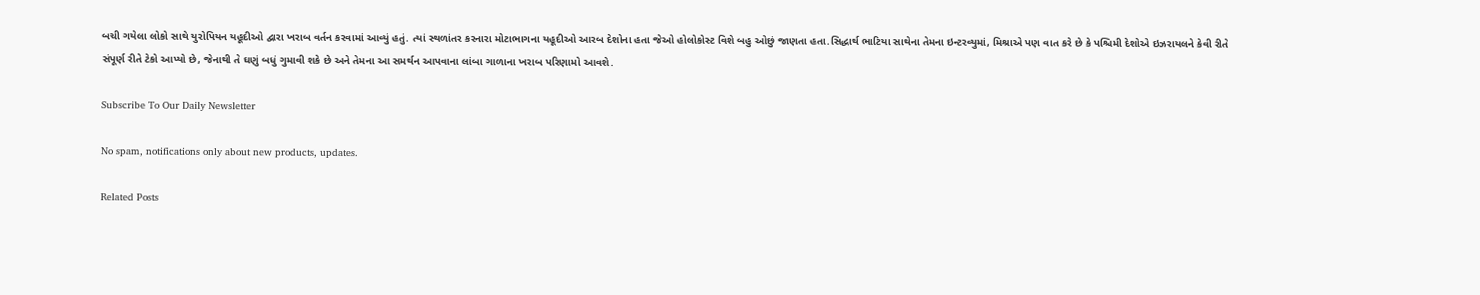બચી ગયેલા લોકો સાથે યુરોપિયન યહૂદીઓ દ્વારા ખરાબ વર્તન કરવામાં આવ્યું હતું. ત્યાં સ્થળાંતર કરનારા મોટાભાગના યહૂદીઓ આરબ દેશોના હતા જેઓ હોલોકોસ્ટ વિશે બહુ ઓછું જાણતા હતા.સિદ્ધાર્થ ભાટિયા સાથેના તેમના ઇન્ટરવ્યુમાં, મિશ્રાએ પણ વાત કરે છે કે પશ્ચિમી દેશોએ ઇઝરાયલને કેવી રીતે સંપૂર્ણ રીતે ટેકો આપ્યો છે, જેનાથી તે ઘણું બધું ગુમાવી શકે છે અને તેમના આ સમર્થન આપવાના લાંબા ગાળાના ખરાબ પરિણામો આવશે.

Subscribe To Our Daily Newsletter

No spam, notifications only about new products, updates.

Related Posts